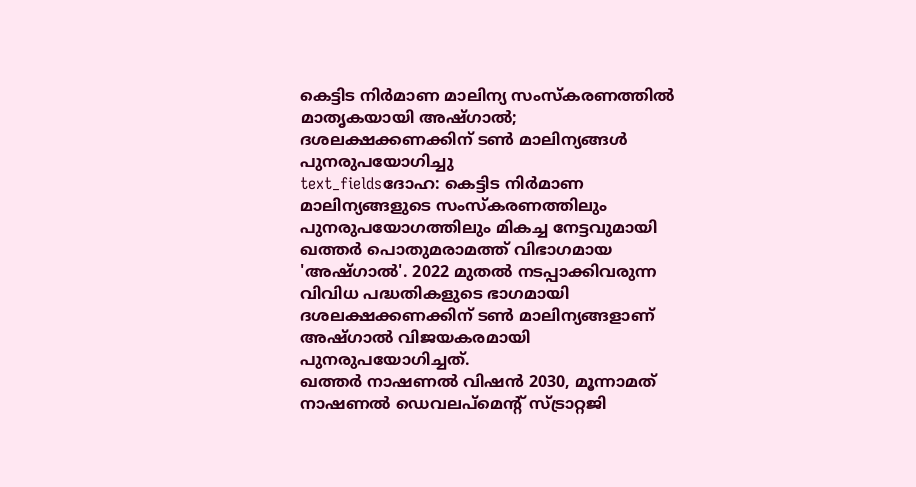കെട്ടിട നിർമാണ മാലിന്യ സംസ്കരണത്തിൽ മാതൃകയായി അഷ്ഗാൽ; ദശലക്ഷക്കണക്കിന് ടൺ മാലിന്യങ്ങൾ പുനരുപയോഗിച്ചു
text_fieldsദോഹ: കെട്ടിട നിർമാണ മാലിന്യങ്ങളുടെ സംസ്കരണത്തിലും പുനരുപയോഗത്തിലും മികച്ച നേട്ടവുമായി ഖത്തർ പൊതുമരാമത്ത് വിഭാഗമായ 'അഷ്ഗാൽ'. 2022 മുതൽ നടപ്പാക്കിവരുന്ന വിവിധ പദ്ധതികളുടെ ഭാഗമായി ദശലക്ഷക്കണക്കിന് ടൺ മാലിന്യങ്ങളാണ് അഷ്ഗാൽ വിജയകരമായി പുനരുപയോഗിച്ചത്.
ഖത്തർ നാഷണൽ വിഷൻ 2030, മൂന്നാമത് നാഷണൽ ഡെവലപ്മെന്റ് സ്ട്രാറ്റജി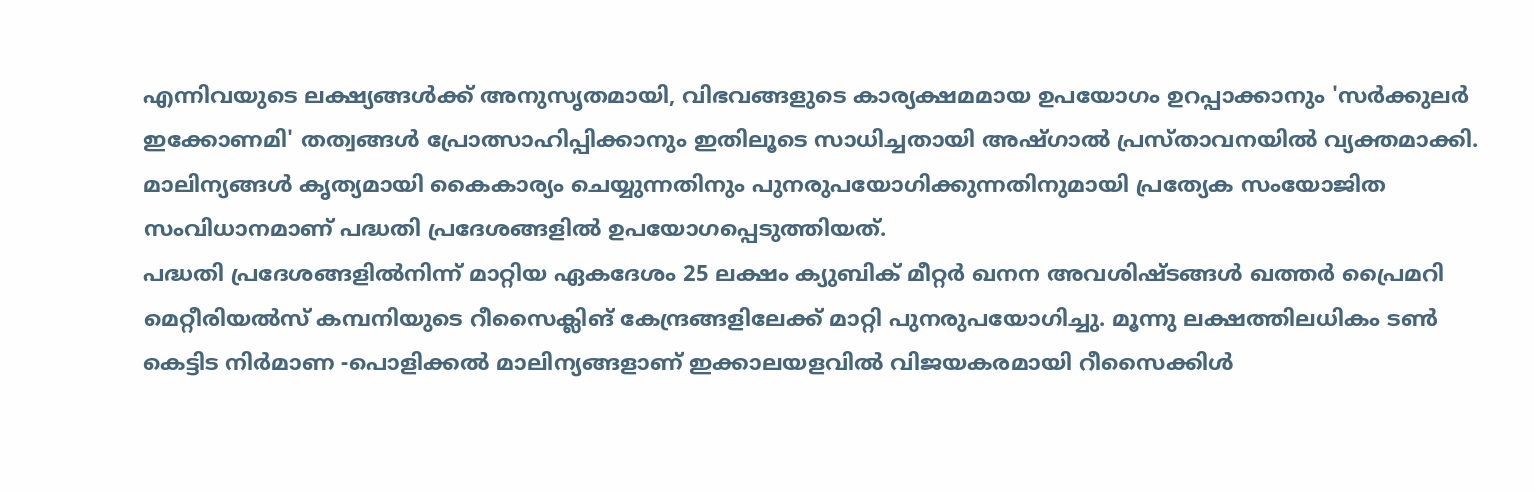എന്നിവയുടെ ലക്ഷ്യങ്ങൾക്ക് അനുസൃതമായി, വിഭവങ്ങളുടെ കാര്യക്ഷമമായ ഉപയോഗം ഉറപ്പാക്കാനും 'സർക്കുലർ ഇക്കോണമി' തത്വങ്ങൾ പ്രോത്സാഹിപ്പിക്കാനും ഇതിലൂടെ സാധിച്ചതായി അഷ്ഗാൽ പ്രസ്താവനയിൽ വ്യക്തമാക്കി. മാലിന്യങ്ങൾ കൃത്യമായി കൈകാര്യം ചെയ്യുന്നതിനും പുനരുപയോഗിക്കുന്നതിനുമായി പ്രത്യേക സംയോജിത സംവിധാനമാണ് പദ്ധതി പ്രദേശങ്ങളിൽ ഉപയോഗപ്പെടുത്തിയത്.
പദ്ധതി പ്രദേശങ്ങളിൽനിന്ന് മാറ്റിയ ഏകദേശം 25 ലക്ഷം ക്യുബിക് മീറ്റർ ഖനന അവശിഷ്ടങ്ങൾ ഖത്തർ പ്രൈമറി മെറ്റീരിയൽസ് കമ്പനിയുടെ റീസൈക്ലിങ് കേന്ദ്രങ്ങളിലേക്ക് മാറ്റി പുനരുപയോഗിച്ചു. മൂന്നു ലക്ഷത്തിലധികം ടൺ കെട്ടിട നിർമാണ -പൊളിക്കൽ മാലിന്യങ്ങളാണ് ഇക്കാലയളവിൽ വിജയകരമായി റീസൈക്കിൾ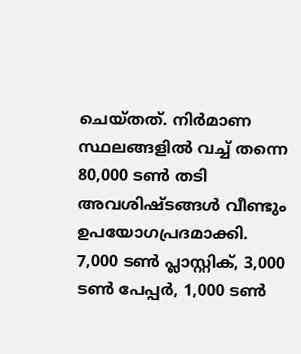ചെയ്തത്. നിർമാണ സ്ഥലങ്ങളിൽ വച്ച് തന്നെ 80,000 ടൺ തടി അവശിഷ്ടങ്ങൾ വീണ്ടും ഉപയോഗപ്രദമാക്കി.
7,000 ടൺ പ്ലാസ്റ്റിക്, 3,000 ടൺ പേപ്പർ, 1,000 ടൺ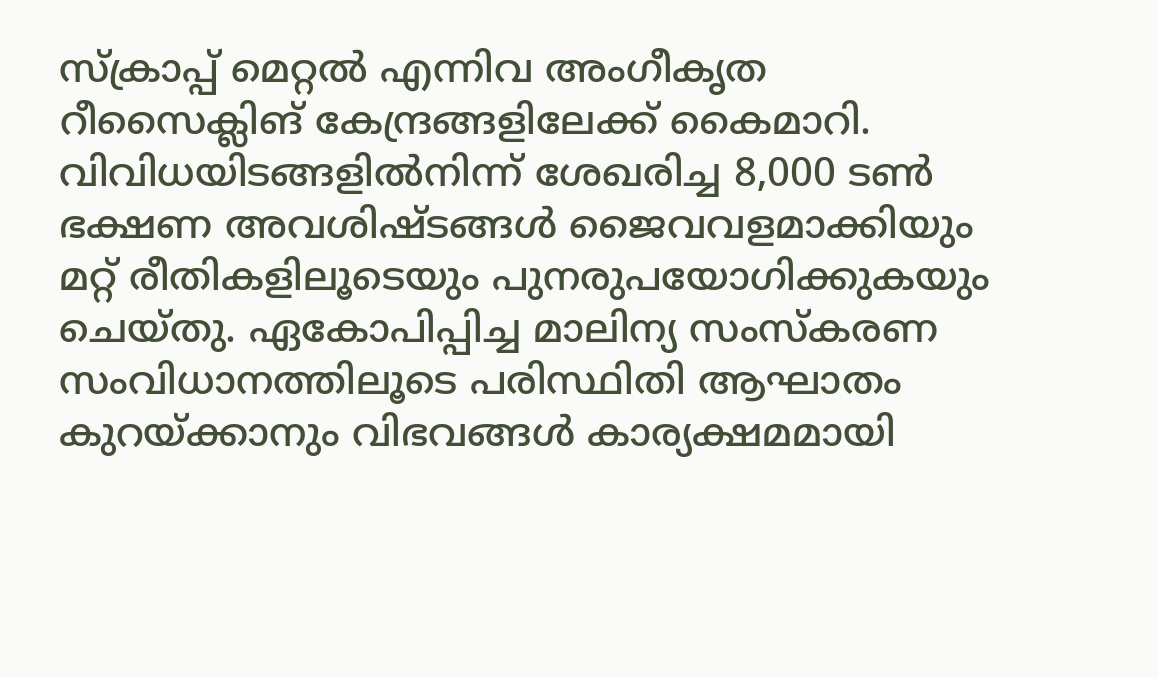സ്ക്രാപ്പ് മെറ്റൽ എന്നിവ അംഗീകൃത റീസൈക്ലിങ് കേന്ദ്രങ്ങളിലേക്ക് കൈമാറി. വിവിധയിടങ്ങളിൽനിന്ന് ശേഖരിച്ച 8,000 ടൺ ഭക്ഷണ അവശിഷ്ടങ്ങൾ ജൈവവളമാക്കിയും മറ്റ് രീതികളിലൂടെയും പുനരുപയോഗിക്കുകയും ചെയ്തു. ഏകോപിപ്പിച്ച മാലിന്യ സംസ്കരണ സംവിധാനത്തിലൂടെ പരിസ്ഥിതി ആഘാതം കുറയ്ക്കാനും വിഭവങ്ങൾ കാര്യക്ഷമമായി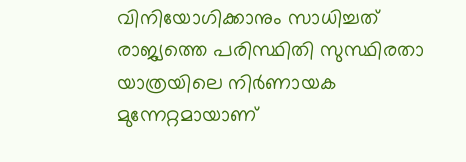വിനിയോഗിക്കാനും സാധിച്ചത് രാജ്യത്തെ പരിസ്ഥിതി സുസ്ഥിരതാ യാത്രയിലെ നിർണായക മുന്നേറ്റമായാണ്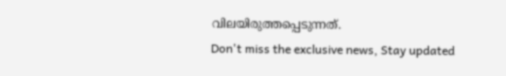വിലയിരുത്തപ്പെടുന്നത്.
Don't miss the exclusive news, Stay updated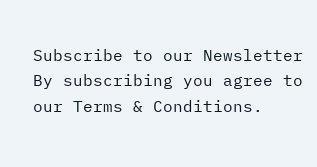Subscribe to our Newsletter
By subscribing you agree to our Terms & Conditions.